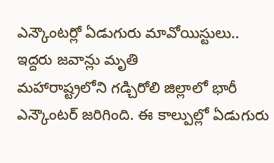ఎన్కౌంటర్లో ఏడుగురు మావోయిస్టులు.. ఇద్దరు జవాన్లు మృతి
మహారాష్ట్రలోని గడ్చిరోలి జిల్లాలో భారీ ఎన్కౌంటర్ జరిగింది. ఈ కాల్పుల్లో ఏడుగురు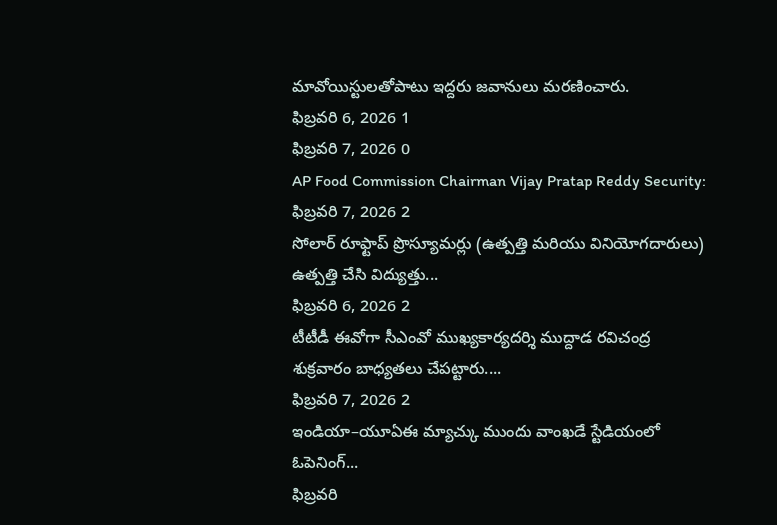మావోయిస్టులతోపాటు ఇద్దరు జవానులు మరణించారు.
ఫిబ్రవరి 6, 2026 1
ఫిబ్రవరి 7, 2026 0
AP Food Commission Chairman Vijay Pratap Reddy Security:
ఫిబ్రవరి 7, 2026 2
సోలార్ రూఫ్టాప్ ప్రొస్యూమర్లు (ఉత్పత్తి మరియు వినియోగదారులు) ఉత్పత్తి చేసి విద్యుత్తు...
ఫిబ్రవరి 6, 2026 2
టీటీడీ ఈవోగా సీఎంవో ముఖ్యకార్యదర్శి ముద్దాడ రవిచంద్ర శుక్రవారం బాధ్యతలు చేపట్టారు....
ఫిబ్రవరి 7, 2026 2
ఇండియా–యూఏఈ మ్యాచ్కు ముందు వాంఖడే స్టేడియంలో ఓపెనింగ్...
ఫిబ్రవరి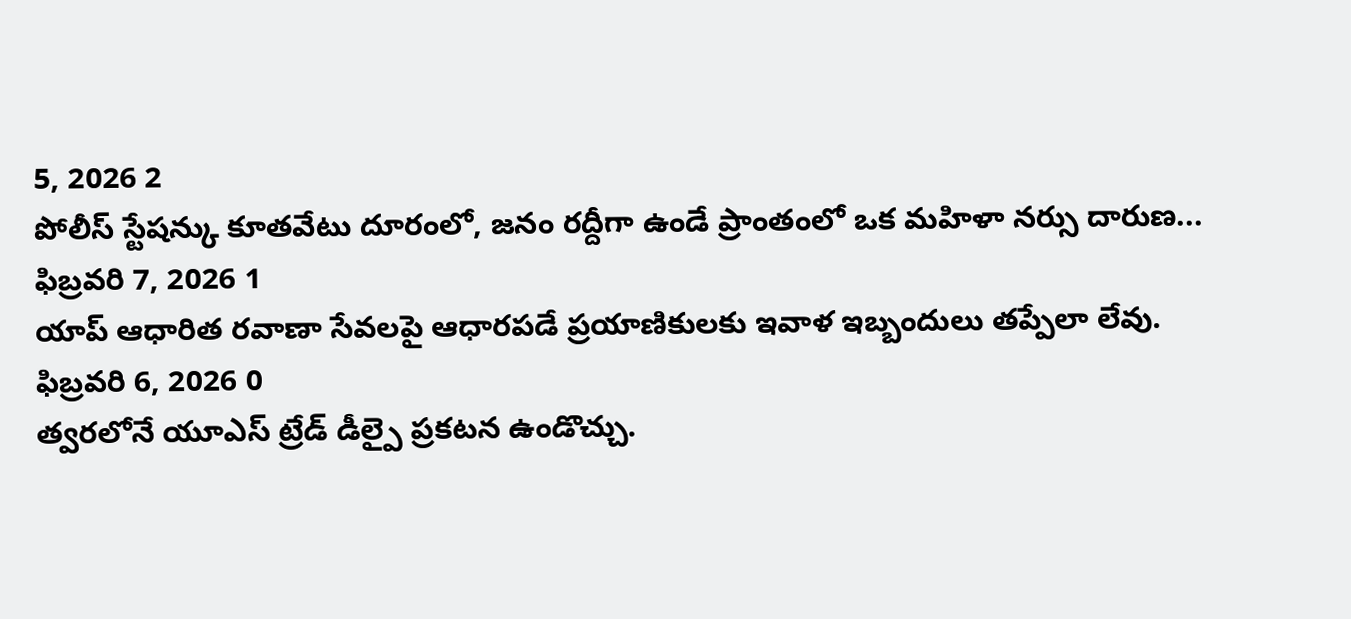5, 2026 2
పోలీస్ స్టేషన్కు కూతవేటు దూరంలో, జనం రద్దీగా ఉండే ప్రాంతంలో ఒక మహిళా నర్సు దారుణ...
ఫిబ్రవరి 7, 2026 1
యాప్ ఆధారిత రవాణా సేవలపై ఆధారపడే ప్రయాణికులకు ఇవాళ ఇబ్బందులు తప్పేలా లేవు.
ఫిబ్రవరి 6, 2026 0
త్వరలోనే యూఎస్ ట్రేడ్ డీల్పై ప్రకటన ఉండొచ్చు.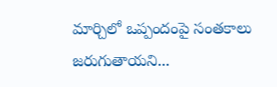మార్చిలో ఒప్పందంపై సంతకాలు జరుగుతాయని...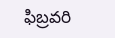ఫిబ్రవరి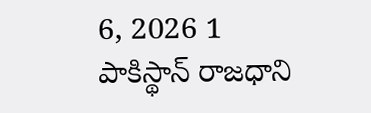6, 2026 1
పాకిస్థాన్ రాజధాని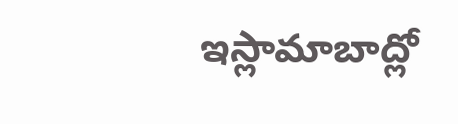ఇస్లామాబాద్లో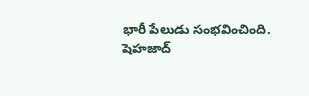భారీ పేలుడు సంభవించింది. షెహజాద్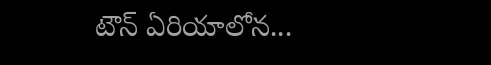టౌన్ ఏరియాలోన...